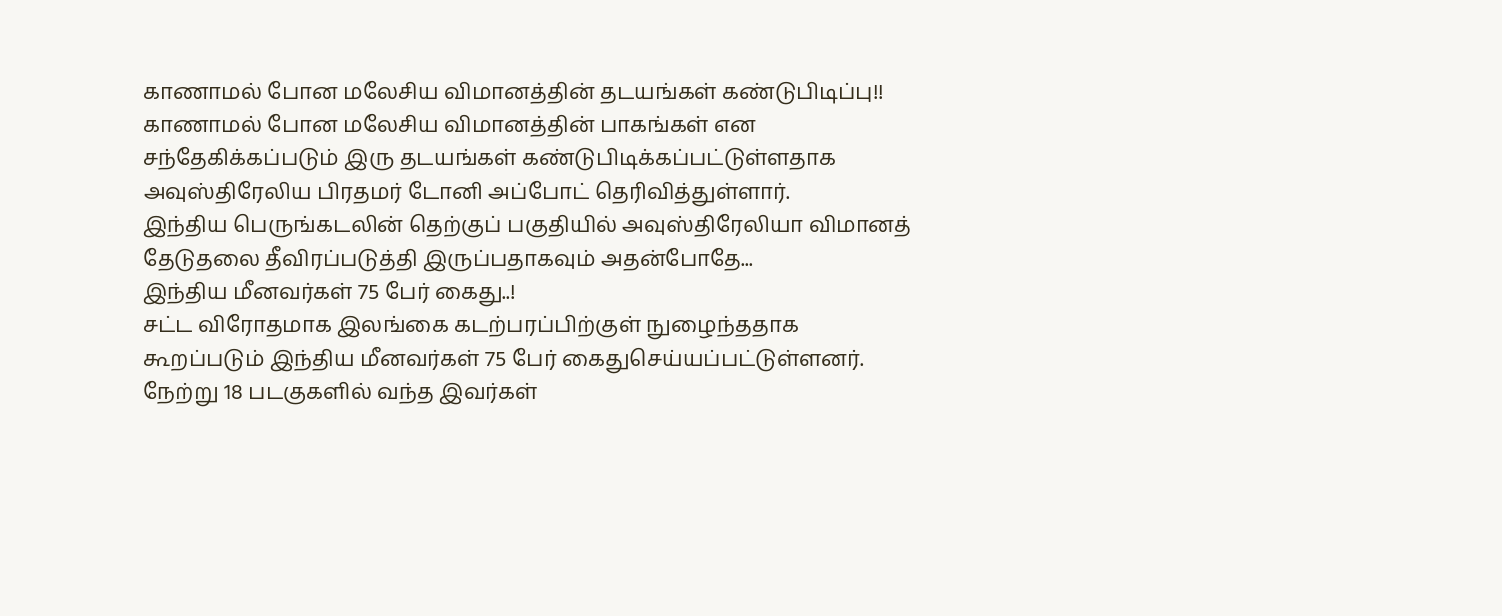காணாமல் போன மலேசிய விமானத்தின் தடயங்கள் கண்டுபிடிப்பு!!
காணாமல் போன மலேசிய விமானத்தின் பாகங்கள் என சந்தேகிக்கப்படும் இரு தடயங்கள் கண்டுபிடிக்கப்பட்டுள்ளதாக அவுஸ்திரேலிய பிரதமர் டோனி அப்போட் தெரிவித்துள்ளார்.
இந்திய பெருங்கடலின் தெற்குப் பகுதியில் அவுஸ்திரேலியா விமானத் தேடுதலை தீவிரப்படுத்தி இருப்பதாகவும் அதன்போதே...
இந்திய மீனவர்கள் 75 பேர் கைது..!
சட்ட விரோதமாக இலங்கை கடற்பரப்பிற்குள் நுழைந்ததாக கூறப்படும் இந்திய மீனவர்கள் 75 பேர் கைதுசெய்யப்பட்டுள்ளனர்.
நேற்று 18 படகுகளில் வந்த இவர்கள்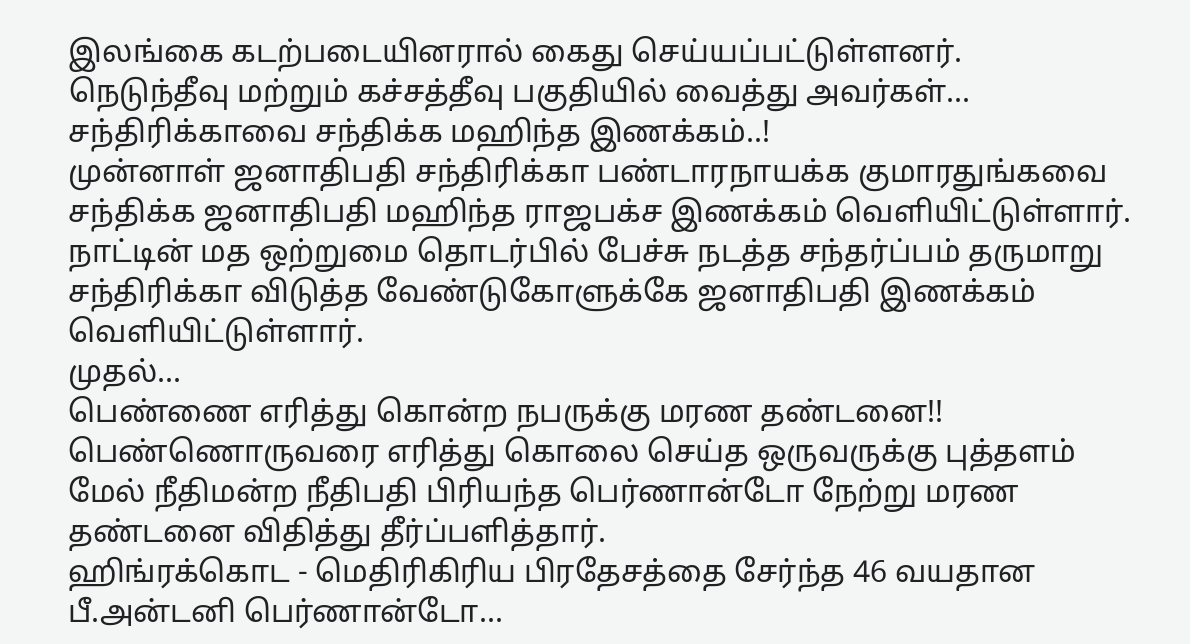இலங்கை கடற்படையினரால் கைது செய்யப்பட்டுள்ளனர்.
நெடுந்தீவு மற்றும் கச்சத்தீவு பகுதியில் வைத்து அவர்கள்...
சந்திரிக்காவை சந்திக்க மஹிந்த இணக்கம்..!
முன்னாள் ஜனாதிபதி சந்திரிக்கா பண்டாரநாயக்க குமாரதுங்கவை சந்திக்க ஜனாதிபதி மஹிந்த ராஜபக்ச இணக்கம் வெளியிட்டுள்ளார்.
நாட்டின் மத ஒற்றுமை தொடர்பில் பேச்சு நடத்த சந்தர்ப்பம் தருமாறு சந்திரிக்கா விடுத்த வேண்டுகோளுக்கே ஜனாதிபதி இணக்கம் வெளியிட்டுள்ளார்.
முதல்...
பெண்ணை எரித்து கொன்ற நபருக்கு மரண தண்டனை!!
பெண்ணொருவரை எரித்து கொலை செய்த ஒருவருக்கு புத்தளம் மேல் நீதிமன்ற நீதிபதி பிரியந்த பெர்ணான்டோ நேற்று மரண தண்டனை விதித்து தீர்ப்பளித்தார்.
ஹிங்ரக்கொட - மெதிரிகிரிய பிரதேசத்தை சேர்ந்த 46 வயதான பீ.அன்டனி பெர்ணான்டோ...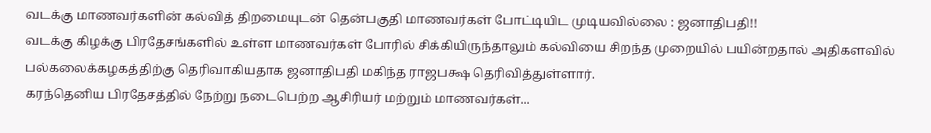வடக்கு மாணவர்களின் கல்வித் திறமையுடன் தென்பகுதி மாணவர்கள் போட்டியிட முடியவில்லை : ஜனாதிபதி!!
வடக்கு கிழக்கு பிரதேசங்களில் உள்ள மாணவர்கள் போரில் சிக்கியிருந்தாலும் கல்வியை சிறந்த முறையில் பயின்றதால் அதிகளவில் பல்கலைக்கழகத்திற்கு தெரிவாகியதாக ஜனாதிபதி மகிந்த ராஜபக்ஷ தெரிவித்துள்ளார்.
கரந்தெனிய பிரதேசத்தில் நேற்று நடைபெற்ற ஆசிரியர் மற்றும் மாணவர்கள்...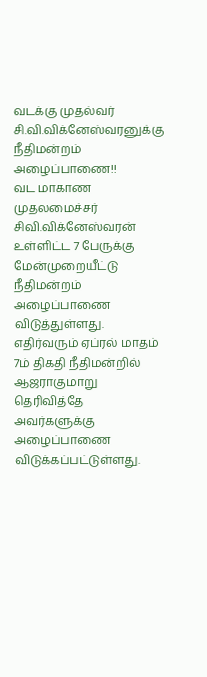வடக்கு முதல்வர் சி.வி.விக்னேஸ்வரனுக்கு நீதிமன்றம் அழைப்பாணை!!
வட மாகாண முதலமைச்சர் சிவி.விக்னேஸ்வரன் உள்ளிட்ட 7 பேருக்கு மேன்முறையீட்டு நீதிமன்றம் அழைப்பாணை விடுத்துள்ளது.
எதிர்வரும் ஏப்ரல் மாதம் 7ம் திகதி நீதிமன்றில் ஆஜராகுமாறு தெரிவித்தே அவர்களுக்கு அழைப்பாணை விடுக்கப்பட்டுள்ளது.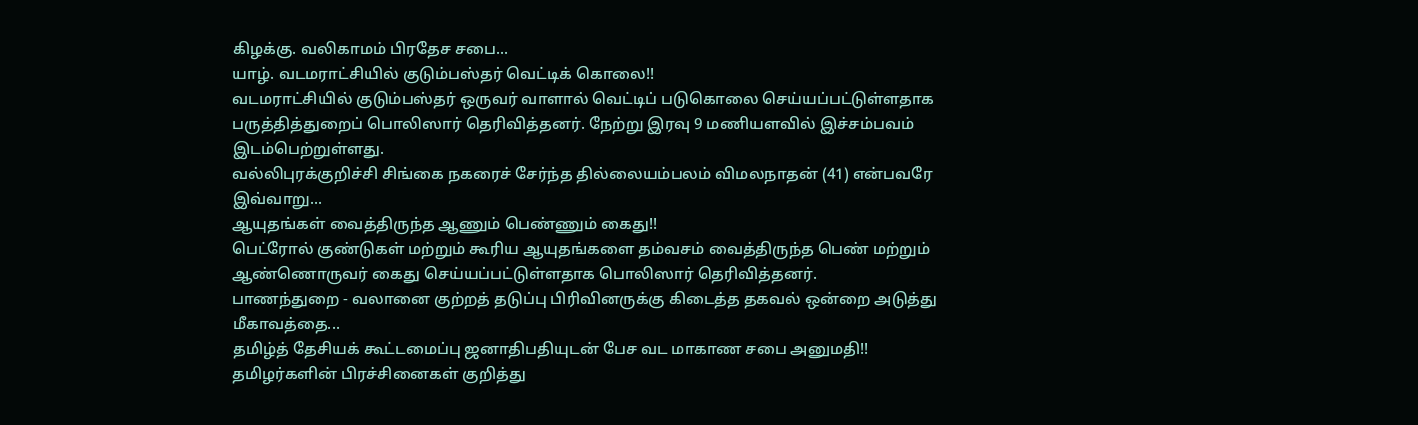கிழக்கு. வலிகாமம் பிரதேச சபை...
யாழ். வடமராட்சியில் குடும்பஸ்தர் வெட்டிக் கொலை!!
வடமராட்சியில் குடும்பஸ்தர் ஒருவர் வாளால் வெட்டிப் படுகொலை செய்யப்பட்டுள்ளதாக பருத்தித்துறைப் பொலிஸார் தெரிவித்தனர். நேற்று இரவு 9 மணியளவில் இச்சம்பவம் இடம்பெற்றுள்ளது.
வல்லிபுரக்குறிச்சி சிங்கை நகரைச் சேர்ந்த தில்லையம்பலம் விமலநாதன் (41) என்பவரே இவ்வாறு...
ஆயுதங்கள் வைத்திருந்த ஆணும் பெண்ணும் கைது!!
பெட்ரோல் குண்டுகள் மற்றும் கூரிய ஆயுதங்களை தம்வசம் வைத்திருந்த பெண் மற்றும் ஆண்ணொருவர் கைது செய்யப்பட்டுள்ளதாக பொலிஸார் தெரிவித்தனர்.
பாணந்துறை - வலானை குற்றத் தடுப்பு பிரிவினருக்கு கிடைத்த தகவல் ஒன்றை அடுத்து மீகாவத்தை...
தமிழ்த் தேசியக் கூட்டமைப்பு ஜனாதிபதியுடன் பேச வட மாகாண சபை அனுமதி!!
தமிழர்களின் பிரச்சினைகள் குறித்து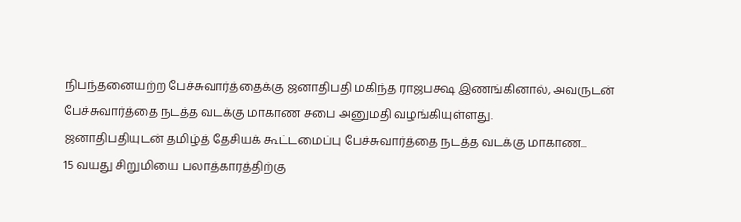நிபந்தனையற்ற பேச்சுவார்த்தைக்கு ஜனாதிபதி மகிந்த ராஜபக்ஷ இணங்கினால், அவருடன் பேச்சுவார்த்தை நடத்த வடக்கு மாகாண சபை அனுமதி வழங்கியுள்ளது.
ஜனாதிபதியுடன் தமிழ்த் தேசியக் கூட்டமைப்பு பேச்சுவார்த்தை நடத்த வடக்கு மாகாண...
15 வயது சிறுமியை பலாத்காரத்திற்கு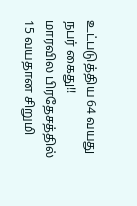உட்படுத்திய 64 வயது நபர் கைது!!
மாரவில பிரதேசத்தில் 15 வயதான சிறுமி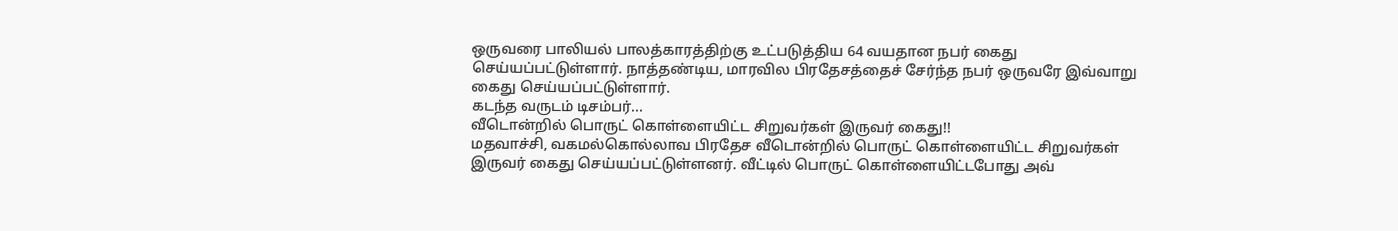ஒருவரை பாலியல் பாலத்காரத்திற்கு உட்படுத்திய 64 வயதான நபர் கைது செய்யப்பட்டுள்ளார். நாத்தண்டிய, மாரவில பிரதேசத்தைச் சேர்ந்த நபர் ஒருவரே இவ்வாறு கைது செய்யப்பட்டுள்ளார்.
கடந்த வருடம் டிசம்பர்...
வீடொன்றில் பொருட் கொள்ளையிட்ட சிறுவர்கள் இருவர் கைது!!
மதவாச்சி, வகமல்கொல்லாவ பிரதேச வீடொன்றில் பொருட் கொள்ளையிட்ட சிறுவர்கள் இருவர் கைது செய்யப்பட்டுள்ளனர். வீட்டில் பொருட் கொள்ளையிட்டபோது அவ்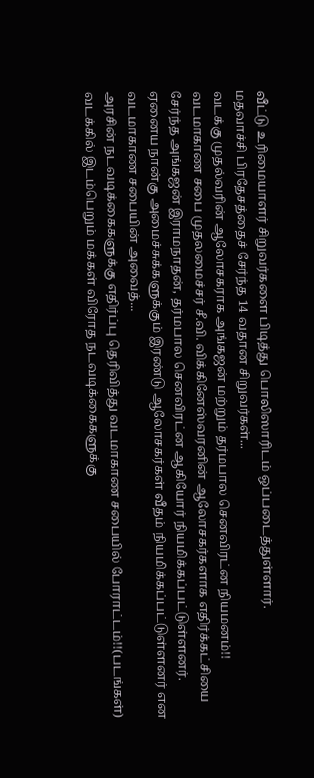வீட்டு உரிமையாளர் சிறுவர்களை பிடித்து பொலிஸாரிடம் ஒப்படைத்துள்ளார்.
மதவாச்சி பிரதேசத்தைச் சேர்ந்த 14 வதான சிறுவர்கள்...
வடக்கு முதல்வரின் ஆலோசகராக அங்கஜன் மற்றும் தர்மபால செனவிரட்ன நியமனம்!!
வடமாகாண சபை முதலமைச்சர் சீ.வி. விக்கினேஸ்வரனின் ஆலோசகர்களாக எதிர்க்கட்சியை சேர்ந்த அங்கஜன் இராமநாதன், தர்மபால செனவிரட்ன ஆகியோர் நியமிக்கப்பட்டுள்ளனர்.
ஏனைய நான்கு அமைச்சுக்களுக்கும் இரண்டு ஆலோசகர்கள் வீதம் நியமிக்கப்பட்டுள்ளனர் என வடமாகாண சபையின் அவைத்...
அரசின் நடவடிக்கைகளுக்கு எதிர்ப்பு தெரிவித்து வடமாகாண சபையில் போராட்டம்!!(படங்கள்)
வடக்கில் இடம்பெறும் மக்கள் விரோத நடவடிக்கைகளுக்கு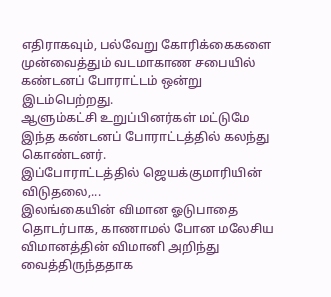எதிராகவும், பல்வேறு கோரிக்கைகளை முன்வைத்தும் வடமாகாண சபையில் கண்டனப் போராட்டம் ஒன்று இடம்பெற்றது.
ஆளும்கட்சி உறுப்பினர்கள் மட்டுமே இந்த கண்டனப் போராட்டத்தில் கலந்து கொண்டனர்.
இப்போராட்டத்தில் ஜெயக்குமாரியின் விடுதலை,...
இலங்கையின் விமான ஓடுபாதை தொடர்பாக, காணாமல் போன மலேசிய விமானத்தின் விமானி அறிந்து வைத்திருந்ததாக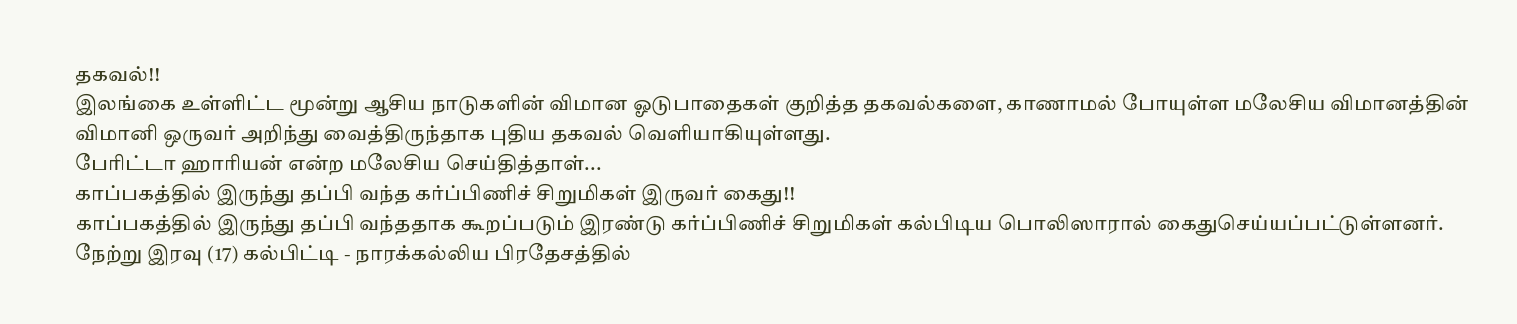தகவல்!!
இலங்கை உள்ளிட்ட மூன்று ஆசிய நாடுகளின் விமான ஓடுபாதைகள் குறித்த தகவல்களை, காணாமல் போயுள்ள மலேசிய விமானத்தின் விமானி ஒருவர் அறிந்து வைத்திருந்தாக புதிய தகவல் வெளியாகியுள்ளது.
பேரிட்டா ஹாரியன் என்ற மலேசிய செய்தித்தாள்...
காப்பகத்தில் இருந்து தப்பி வந்த கர்ப்பிணிச் சிறுமிகள் இருவர் கைது!!
காப்பகத்தில் இருந்து தப்பி வந்ததாக கூறப்படும் இரண்டு கர்ப்பிணிச் சிறுமிகள் கல்பிடிய பொலிஸாரால் கைதுசெய்யப்பட்டுள்ளனர்.
நேற்று இரவு (17) கல்பிட்டி - நாரக்கல்லிய பிரதேசத்தில்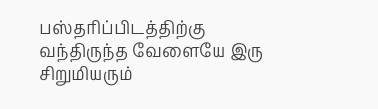பஸ்தரிப்பிடத்திற்கு வந்திருந்த வேளையே இரு சிறுமியரும்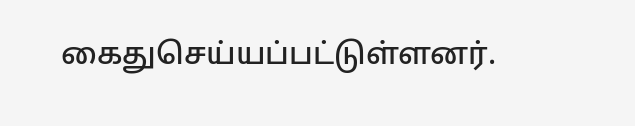கைதுசெய்யப்பட்டுள்ளனர்.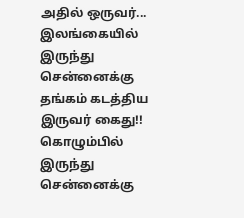அதில் ஒருவர்...
இலங்கையில் இருந்து சென்னைக்கு தங்கம் கடத்திய இருவர் கைது!!
கொழும்பில் இருந்து சென்னைக்கு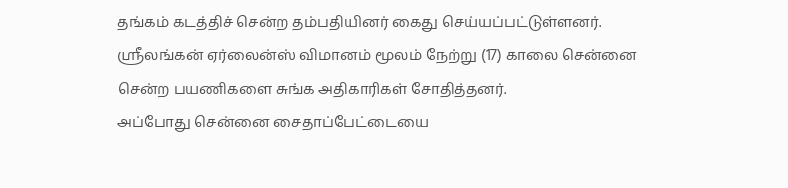தங்கம் கடத்திச் சென்ற தம்பதியினர் கைது செய்யப்பட்டுள்ளனர்.
ஸ்ரீலங்கன் ஏர்லைன்ஸ் விமானம் மூலம் நேற்று (17) காலை சென்னை சென்ற பயணிகளை சுங்க அதிகாரிகள் சோதித்தனர்.
அப்போது சென்னை சைதாப்பேட்டையை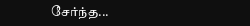சேர்ந்த...